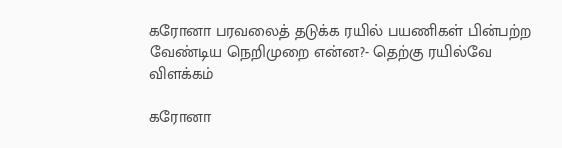கரோனா பரவலைத் தடுக்க ரயில் பயணிகள் பின்பற்ற வேண்டிய நெறிமுறை என்ன?- தெற்கு ரயில்வே விளக்கம்

கரோனா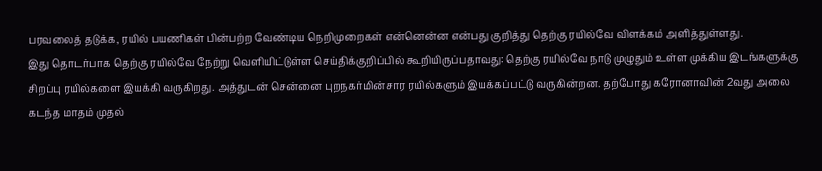பரவலைத் தடுக்க, ரயில் பயணிகள் பின்பற்ற வேண்டிய நெறிமுறைகள் என்னென்ன என்பது குறித்து தெற்கு ரயில்வே விளக்கம் அளித்துள்ளது.
இது தொடர்பாக தெற்கு ரயில்வே நேற்று வெளியிட்டுள்ள செய்திக்குறிப்பில் கூறியிருப்பதாவது: தெற்கு ரயில்வே நாடு முழுதும் உள்ள முக்கிய இடங்களுக்கு சிறப்பு ரயில்களை இயக்கி வருகிறது. அத்துடன் சென்னை புறநகர்மின்சார ரயில்களும் இயக்கப்பட்டு வருகின்றன. தற்போது கரோனாவின் 2வது அலை கடந்த மாதம் முதல்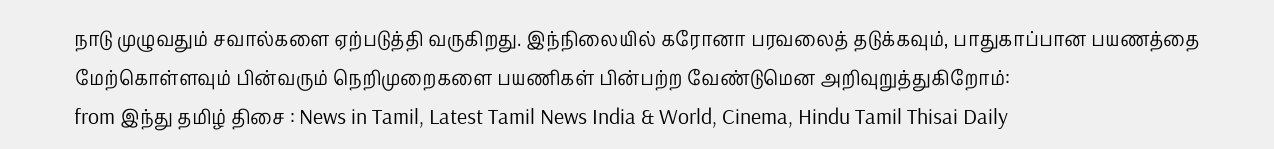நாடு முழுவதும் சவால்களை ஏற்படுத்தி வருகிறது. இந்நிலையில் கரோனா பரவலைத் தடுக்கவும், பாதுகாப்பான பயணத்தை மேற்கொள்ளவும் பின்வரும் நெறிமுறைகளை பயணிகள் பின்பற்ற வேண்டுமென அறிவுறுத்துகிறோம்:
from இந்து தமிழ் திசை : News in Tamil, Latest Tamil News India & World, Cinema, Hindu Tamil Thisai Daily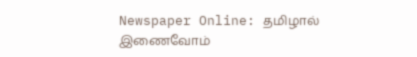Newspaper Online: தமிழால் இணைவோம்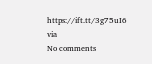https://ift.tt/3g75uI6
via
No comments